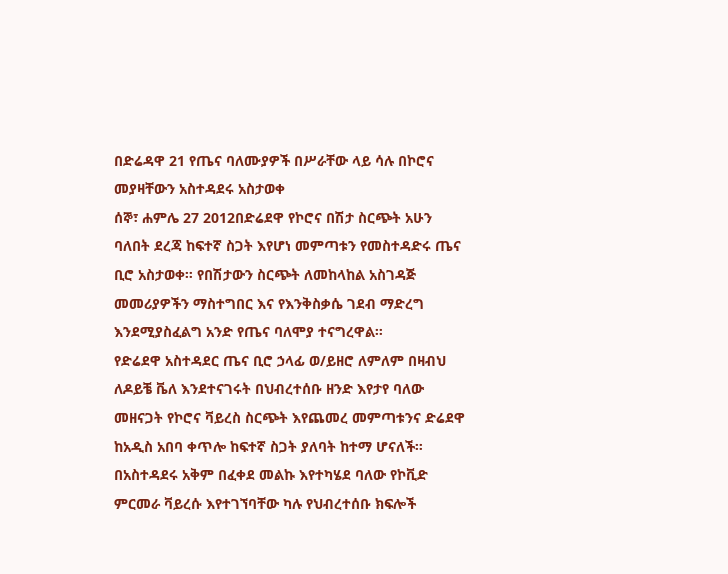በድሬዳዋ 21 የጤና ባለሙያዎች በሥራቸው ላይ ሳሉ በኮሮና መያዛቸውን አስተዳደሩ አስታወቀ
ሰኞ፣ ሐምሌ 27 2012በድሬደዋ የኮሮና በሽታ ስርጭት አሁን ባለበት ደረጃ ከፍተኛ ስጋት እየሆነ መምጣቱን የመስተዳድሩ ጤና ቢሮ አስታወቀ። የበሽታውን ስርጭት ለመከላከል አስገዳጅ መመሪያዎችን ማስተግበር እና የእንቅስቃሴ ገደብ ማድረግ እንደሚያስፈልግ አንድ የጤና ባለሞያ ተናግረዋል።
የድሬደዋ አስተዳደር ጤና ቢሮ ኃላፊ ወ/ይዘሮ ለምለም በዛብህ ለዶይቼ ቬለ እንደተናገሩት በህብረተሰቡ ዘንድ እየታየ ባለው መዘናጋት የኮሮና ቫይረስ ስርጭት እየጨመረ መምጣቱንና ድሬደዋ ከአዲስ አበባ ቀጥሎ ከፍተኛ ስጋት ያለባት ከተማ ሆናለች።
በአስተዳደሩ አቅም በፈቀደ መልኩ እየተካሄደ ባለው የኮቪድ ምርመራ ቫይረሱ እየተገኘባቸው ካሉ የህብረተሰቡ ክፍሎች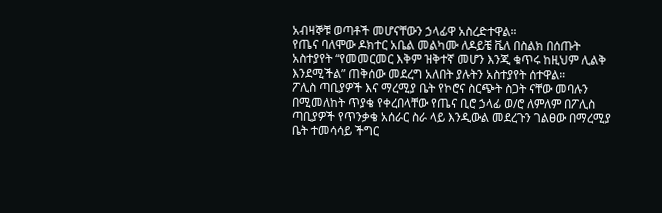አብዛኞቹ ወጣቶች መሆናቸውን ኃላፊዋ አስረድተዋል።
የጤና ባለሞው ዶክተር አቤል መልካሙ ለዶይቼ ቬለ በስልክ በሰጡት አስተያየት “የመመርመር እቅም ዝቅተኛ መሆን እንጂ ቁጥሩ ከዚህም ሊልቅ እንደሚችል” ጠቅሰው መደረግ አለበት ያሉትን አስተያየት ሰተዋል።
ፖሊስ ጣቢያዎች እና ማረሚያ ቤት የኮሮና ስርጭት ስጋት ናቸው መባሉን በሚመለከት ጥያቄ የቀረበላቸው የጤና ቢሮ ኃላፊ ወ/ሮ ለምለም በፖሊስ ጣቢያዎች የጥንቃቄ አሰራር ስራ ላይ እንዲውል መደረጉን ገልፀው በማረሚያ ቤት ተመሳሳይ ችግር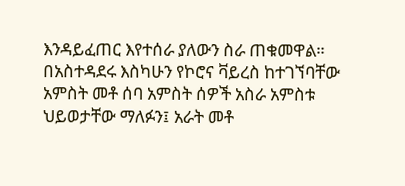እንዳይፈጠር እየተሰራ ያለውን ስራ ጠቁመዋል።
በአስተዳደሩ እስካሁን የኮሮና ቫይረስ ከተገኘባቸው አምስት መቶ ሰባ አምስት ሰዎች አስራ አምስቱ ህይወታቸው ማለፉን፤ አራት መቶ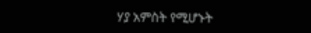ሃያ አምስት የሚሆኑት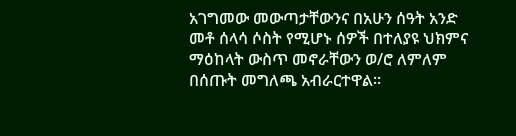አገግመው መውጣታቸውንና በአሁን ሰዓት አንድ መቶ ሰላሳ ሶስት የሚሆኑ ሰዎች በተለያዩ ህክምና ማዕከላት ውስጥ መኖራቸውን ወ/ሮ ለምለም በሰጡት መግለጫ አብራርተዋል፡፡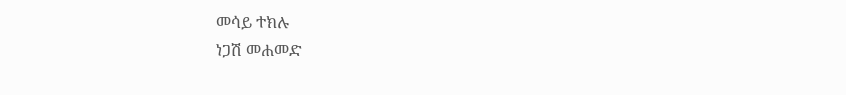መሳይ ተክሉ
ነጋሽ መሐመድ